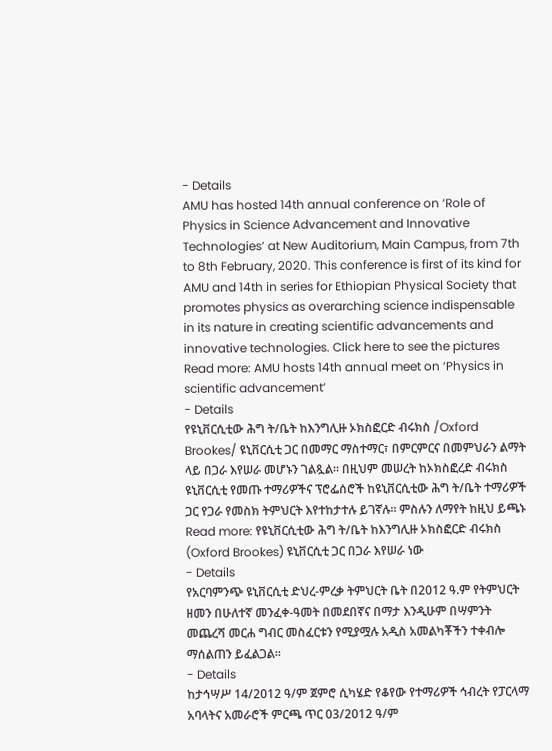- Details
AMU has hosted 14th annual conference on ‘Role of Physics in Science Advancement and Innovative Technologies’ at New Auditorium, Main Campus, from 7th to 8th February, 2020. This conference is first of its kind for AMU and 14th in series for Ethiopian Physical Society that promotes physics as overarching science indispensable in its nature in creating scientific advancements and innovative technologies. Click here to see the pictures
Read more: AMU hosts 14th annual meet on ‘Physics in scientific advancement’
- Details
የዩኒቨርሲቲው ሕግ ት/ቤት ከእንግሊዙ ኦክስፎርድ ብሩክስ /Oxford Brookes/ ዩኒቨርሲቲ ጋር በመማር ማስተማር፣ በምርምርና በመምህራን ልማት ላይ በጋራ እየሠራ መሆኑን ገልጿል፡፡ በዚህም መሠረት ከኦክስፎረድ ብሩክስ ዩኒቨርሲቲ የመጡ ተማሪዎችና ፕሮፌሰሮች ከዩኒቨርሲቲው ሕግ ት/ቤት ተማሪዎች ጋር የጋራ የመስክ ትምህርት እየተከታተሉ ይገኛሉ፡፡ ምስሉን ለማየት ከዚህ ይጫኑ
Read more: የዩኒቨርሲቲው ሕግ ት/ቤት ከእንግሊዙ ኦክስፎርድ ብሩክስ (Oxford Brookes) ዩኒቨርሲቲ ጋር በጋራ እየሠራ ነው
- Details
የአርባምንጭ ዩኒቨርሲቲ ድህረ-ምረቃ ትምህርት ቤት በ2012 ዓ.ም የትምህርት ዘመን በሁለተኛ መንፈቀ-ዓመት በመደበኛና በማታ እንዲሁም በሣምንት መጨረሻ መርሐ ግብር መስፈርቱን የሚያሟሉ አዲስ አመልካቾችን ተቀብሎ ማሰልጠን ይፈልጋል፡፡
- Details
ከታኅሣሥ 14/2012 ዓ/ም ጀምሮ ሲካሄድ የቆየው የተማሪዎች ኅብረት የፓርላማ አባላትና አመራሮች ምርጫ ጥር 03/2012 ዓ/ም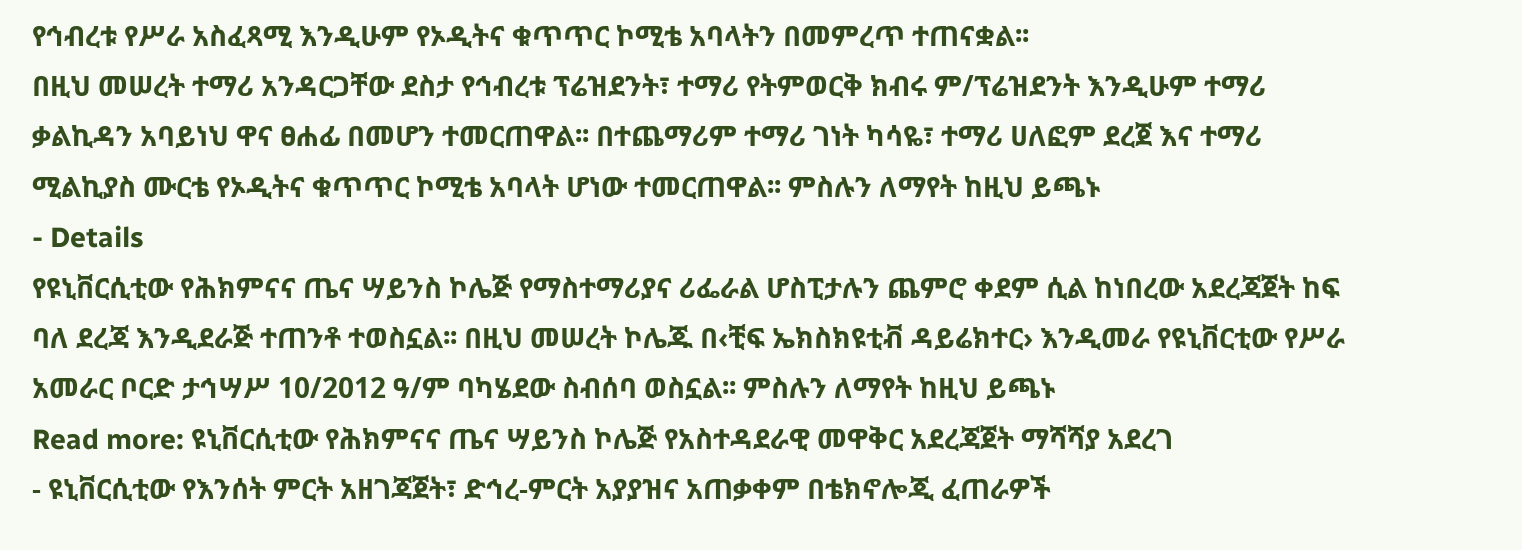የኅብረቱ የሥራ አስፈጻሚ እንዲሁም የኦዲትና ቁጥጥር ኮሚቴ አባላትን በመምረጥ ተጠናቋል፡፡
በዚህ መሠረት ተማሪ አንዳርጋቸው ደስታ የኅብረቱ ፕሬዝደንት፣ ተማሪ የትምወርቅ ክብሩ ም/ፕሬዝደንት እንዲሁም ተማሪ ቃልኪዳን አባይነህ ዋና ፀሐፊ በመሆን ተመርጠዋል፡፡ በተጨማሪም ተማሪ ገነት ካሳዬ፣ ተማሪ ሀለፎም ደረጀ እና ተማሪ ሚልኪያስ ሙርቴ የኦዲትና ቁጥጥር ኮሚቴ አባላት ሆነው ተመርጠዋል፡፡ ምስሉን ለማየት ከዚህ ይጫኑ
- Details
የዩኒቨርሲቲው የሕክምናና ጤና ሣይንስ ኮሌጅ የማስተማሪያና ሪፌራል ሆስፒታሉን ጨምሮ ቀደም ሲል ከነበረው አደረጃጀት ከፍ ባለ ደረጃ እንዲደራጅ ተጠንቶ ተወስኗል፡፡ በዚህ መሠረት ኮሌጁ በ‹ቺፍ ኤክስክዩቲቭ ዳይሬክተር› እንዲመራ የዩኒቨርቲው የሥራ አመራር ቦርድ ታኅሣሥ 10/2012 ዓ/ም ባካሄደው ስብሰባ ወስኗል፡፡ ምስሉን ለማየት ከዚህ ይጫኑ
Read more: ዩኒቨርሲቲው የሕክምናና ጤና ሣይንስ ኮሌጅ የአስተዳደራዊ መዋቅር አደረጃጀት ማሻሻያ አደረገ
- ዩኒቨርሲቲው የእንሰት ምርት አዘገጃጀት፣ ድኅረ-ምርት አያያዝና አጠቃቀም በቴክኖሎጂ ፈጠራዎች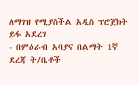ለማገዝ የሚያስችል አዲስ ፕሮጀክት ይፋ አደረገ
- በምዕራብ አባያና በልማት 1ኛ ደረጃ ት/ቤቶች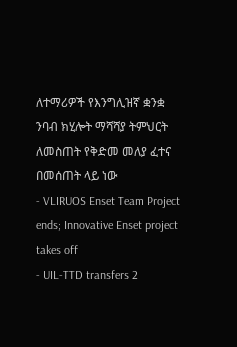ለተማሪዎች የእንግሊዝኛ ቋንቋ ንባብ ክሂሎት ማሻሻያ ትምህርት ለመስጠት የቅድመ መለያ ፈተና በመሰጠት ላይ ነው
- VLIRUOS Enset Team Project ends; Innovative Enset project takes off
- UIL-TTD transfers 2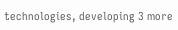technologies, developing 3 more